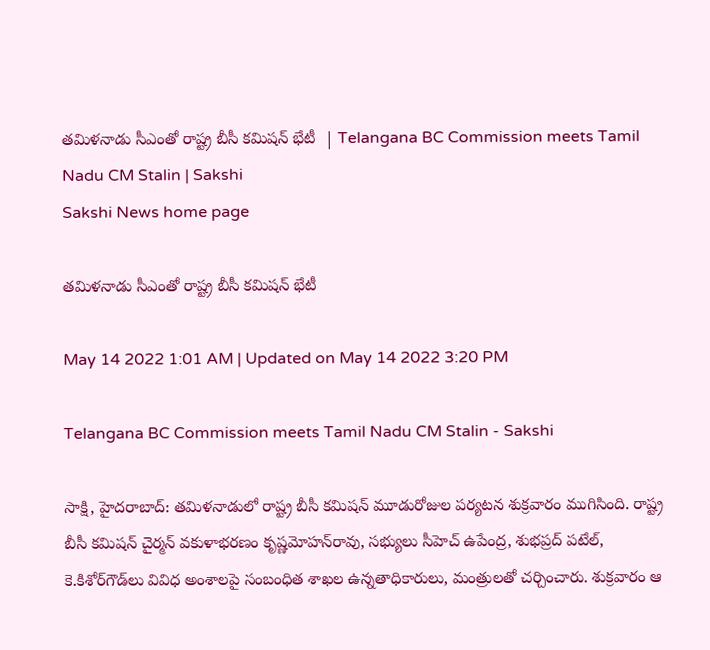తమిళనాడు సీఎంతో రాష్ట్ర బీసీ కమిషన్‌ భేటీ  | Telangana BC Commission meets Tamil Nadu CM Stalin | Sakshi
Sakshi News home page

తమిళనాడు సీఎంతో రాష్ట్ర బీసీ కమిషన్‌ భేటీ

May 14 2022 1:01 AM | Updated on May 14 2022 3:20 PM

Telangana BC Commission meets Tamil Nadu CM Stalin - Sakshi

సాక్షి, హైదరాబాద్‌: తమిళనాడులో రాష్ట్ర బీసీ కమిషన్‌ మూడురోజుల పర్యటన శుక్రవారం ముగిసింది. రాష్ట్ర బీసీ కమిషన్‌ చైర్మన్‌ వకుళాభరణం కృష్ణమోహన్‌రావు, సభ్యులు సీహెచ్‌ ఉపేంద్ర, శుభప్రద్‌ పటేల్, కె.కిశోర్‌గౌడ్‌లు వివిధ అంశాలపై సంబంధిత శాఖల ఉన్నతాధికారులు, మంత్రులతో చర్చించారు. శుక్రవారం ఆ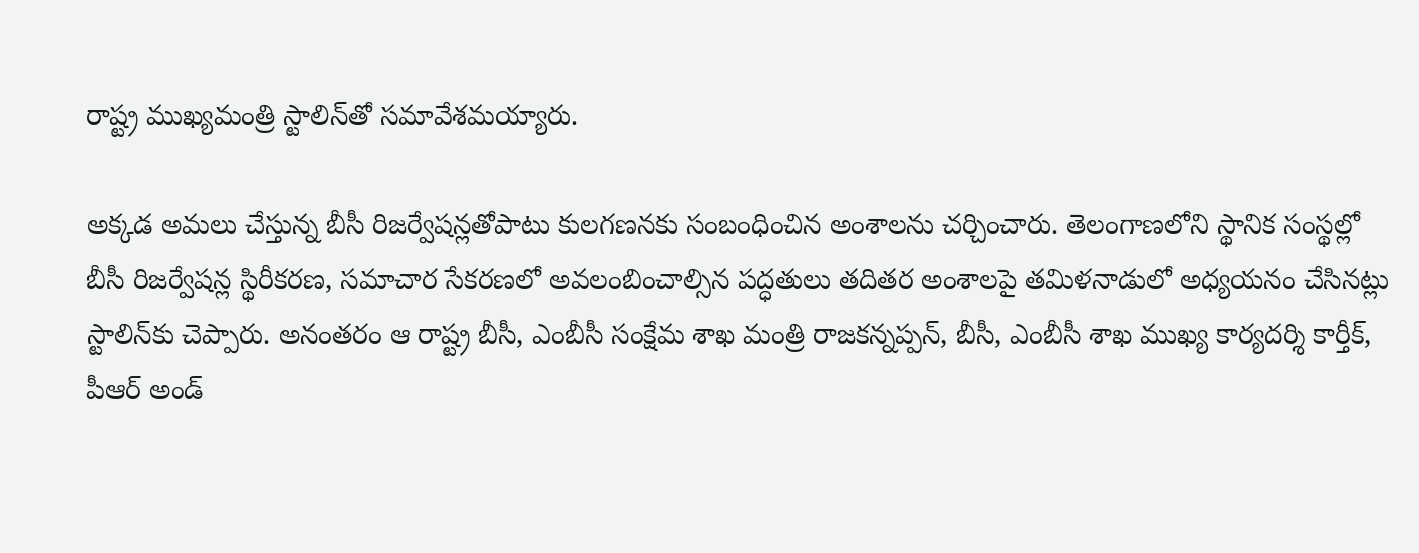రాష్ట్ర ముఖ్యమంత్రి స్టాలిన్‌తో సమావేశమయ్యారు.

అక్కడ అమలు చేస్తున్న బీసీ రిజర్వేషన్లతోపాటు కులగణనకు సంబంధించిన అంశాలను చర్చించారు. తెలంగాణలోని స్థానిక సంస్థల్లో బీసీ రిజర్వేషన్ల స్థిరీకరణ, సమాచార సేకరణలో అవలంబించాల్సిన పద్ధతులు తదితర అంశాలపై తమిళనాడులో అధ్యయనం చేసినట్లు స్టాలిన్‌కు చెప్పారు. అనంతరం ఆ రాష్ట్ర బీసీ, ఎంబీసీ సంక్షేమ శాఖ మంత్రి రాజకన్నప్పన్, బీసీ, ఎంబీసీ శాఖ ముఖ్య కార్యదర్శి కార్తీక్, పీఆర్‌ అండ్‌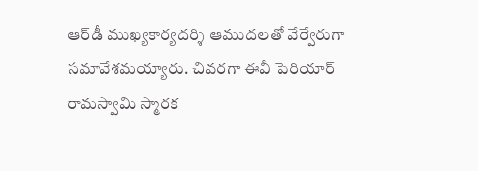ఆర్‌డీ ముఖ్యకార్యదర్శి ఆముదలతో వేర్వేరుగా సమావేశమయ్యారు. చివరగా ఈవీ పెరియార్‌ రామస్వామి స్మారక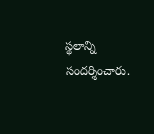స్థలాన్ని సందర్శించారు.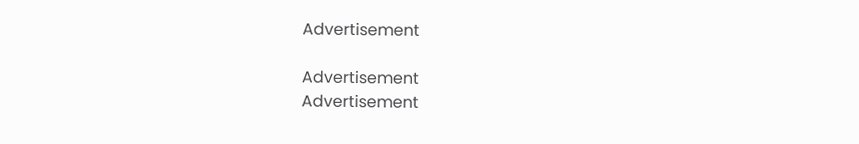Advertisement

Advertisement
Advertisement